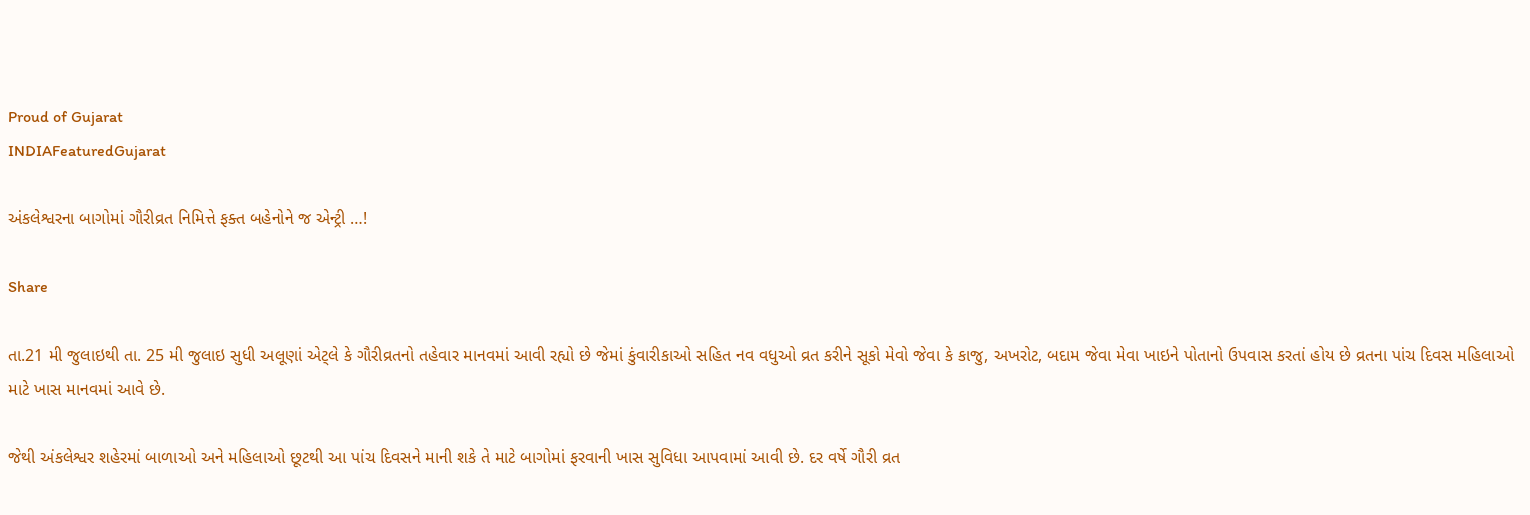Proud of Gujarat
INDIAFeaturedGujarat

અંકલેશ્વરના બાગોમાં ગૌરીવ્રત નિમિત્તે ફક્ત બહેનોને જ એન્ટ્રી …!

Share

તા.21 મી જુલાઇથી તા. 25 મી જુલાઇ સુધી અલૂણાં એટ્લે કે ગૌરીવ્રતનો તહેવાર માનવમાં આવી રહ્યો છે જેમાં કુંવારીકાઓ સહિત નવ વધુઓ વ્રત કરીને સૂકો મેવો જેવા કે કાજુ, અખરોટ, બદામ જેવા મેવા ખાઇને પોતાનો ઉપવાસ કરતાં હોય છે વ્રતના પાંચ દિવસ મહિલાઓ માટે ખાસ માનવમાં આવે છે.

જેથી અંકલેશ્વર શહેરમાં બાળાઓ અને મહિલાઓ છૂટથી આ પાંચ દિવસને માની શકે તે માટે બાગોમાં ફરવાની ખાસ સુવિધા આપવામાં આવી છે. દર વર્ષે ગૌરી વ્રત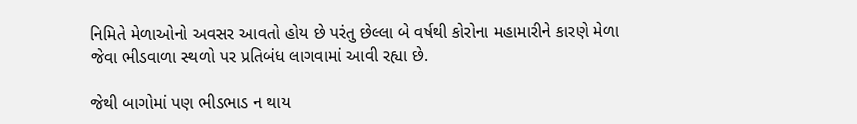નિમિતે મેળાઓનો અવસર આવતો હોય છે પરંતુ છેલ્લા બે વર્ષથી કોરોના મહામારીને કારણે મેળા જેવા ભીડવાળા સ્થળો પર પ્રતિબંધ લાગવામાં આવી રહ્યા છે.

જેથી બાગોમાં પણ ભીડભાડ ન થાય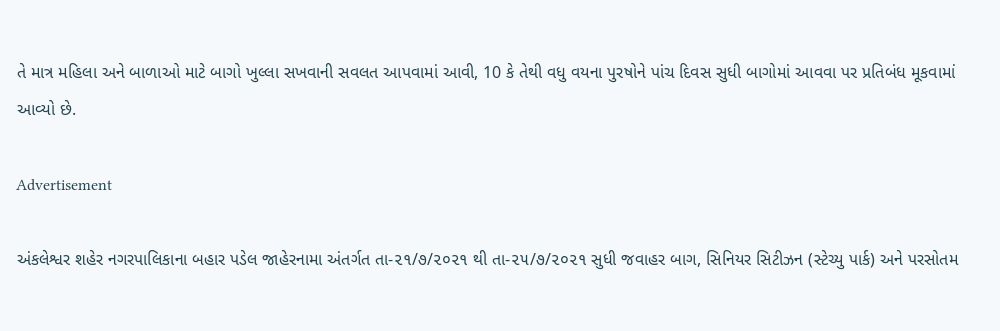તે માત્ર મહિલા અને બાળાઓ માટે બાગો ખુલ્લા સખવાની સવલત આપવામાં આવી, 10 કે તેથી વધુ વયના પુરષોને પાંચ દિવસ સુધી બાગોમાં આવવા પર પ્રતિબંધ મૂકવામાં આવ્યો છે.

Advertisement

અંકલેશ્વર શહેર નગરપાલિકાના બહાર પડેલ જાહેરનામા અંતર્ગત તા-૨૧/૭/૨૦૨૧ થી તા-૨૫/૭/૨૦૨૧ સુધી જવાહર બાગ, સિનિયર સિટીઝન (સ્ટેચ્યુ પાર્ક) અને પરસોતમ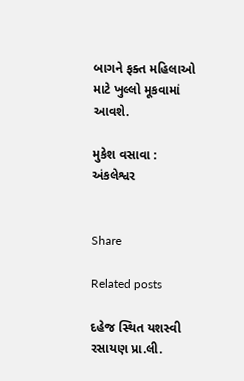બાગને ફક્ત મહિલાઓ માટે ખુલ્લો મૂકવામાં આવશે.

મુકેશ વસાવા : અંકલેશ્વર


Share

Related posts

દહેજ સ્થિત યશસ્વી રસાયણ પ્રા.લી.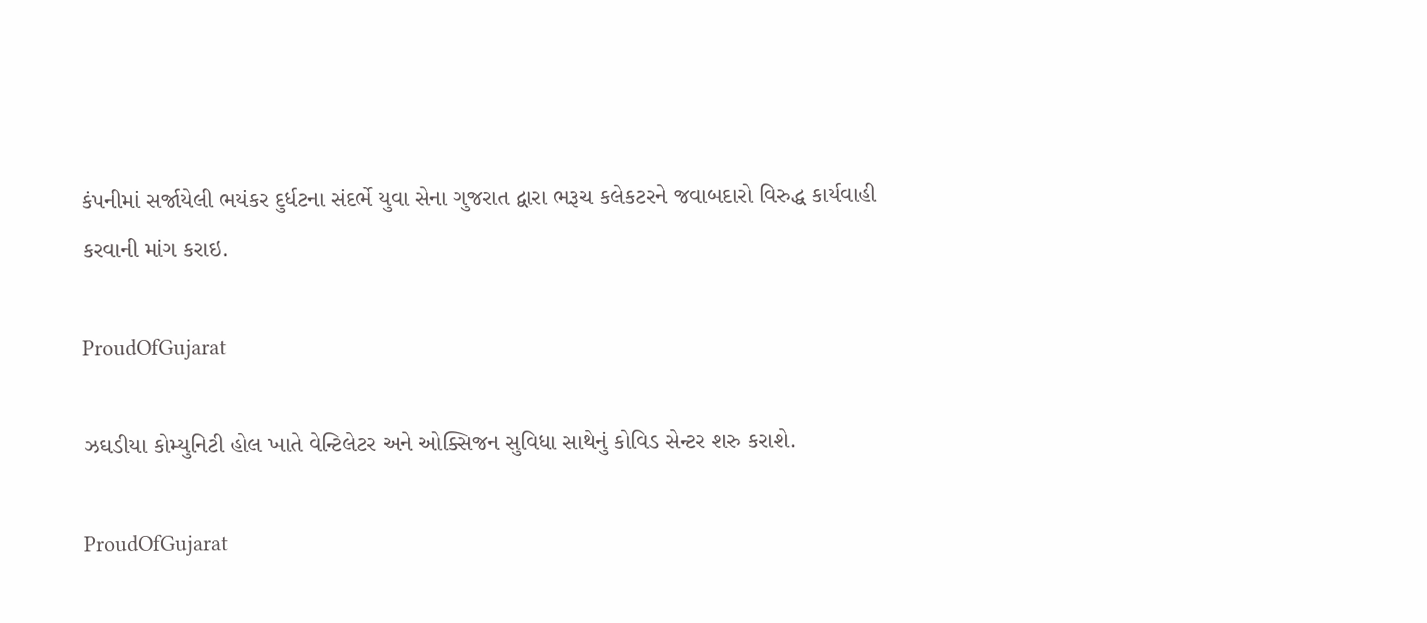કંપનીમાં સર્જાયેલી ભયંકર દુર્ધટના સંદર્ભે યુવા સેના ગુજરાત દ્વારા ભરૂચ કલેકટરને જવાબદારો વિરુદ્ધ કાર્યવાહી કરવાની માંગ કરાઇ.

ProudOfGujarat

ઝઘડીયા કોમ્યુનિટી હોલ ખાતે વેન્ટિલેટર અને ઓક્સિજન સુવિધા સાથેનું કોવિડ સેન્ટર શરુ કરાશે.

ProudOfGujarat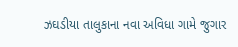ઝઘડીયા તાલુકાના નવા અવિધા ગામે જુગાર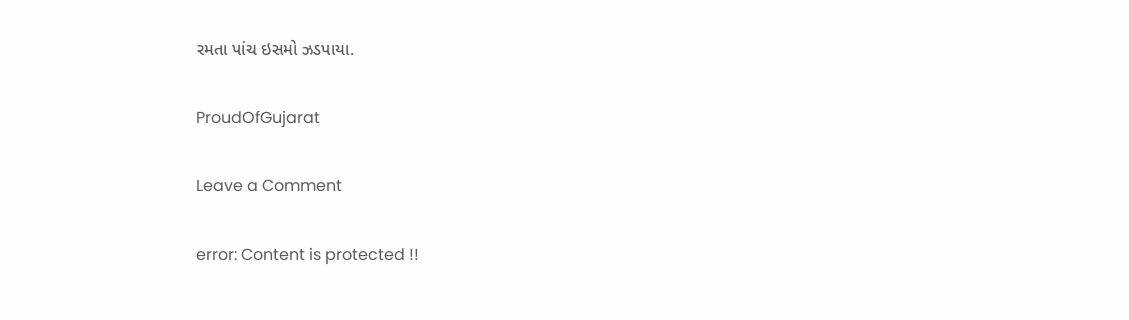રમતા પાંચ ઇસમો ઝડપાયા.

ProudOfGujarat

Leave a Comment

error: Content is protected !!